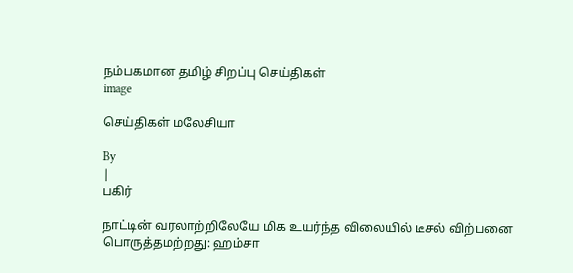நம்பகமான தமிழ் சிறப்பு செய்திகள்
image

செய்திகள் மலேசியா

By
|
பகிர்

நாட்டின் வரலாற்றிலேயே மிக உயர்ந்த விலையில் டீசல் விற்பனை பொருத்தமற்றது: ஹம்சா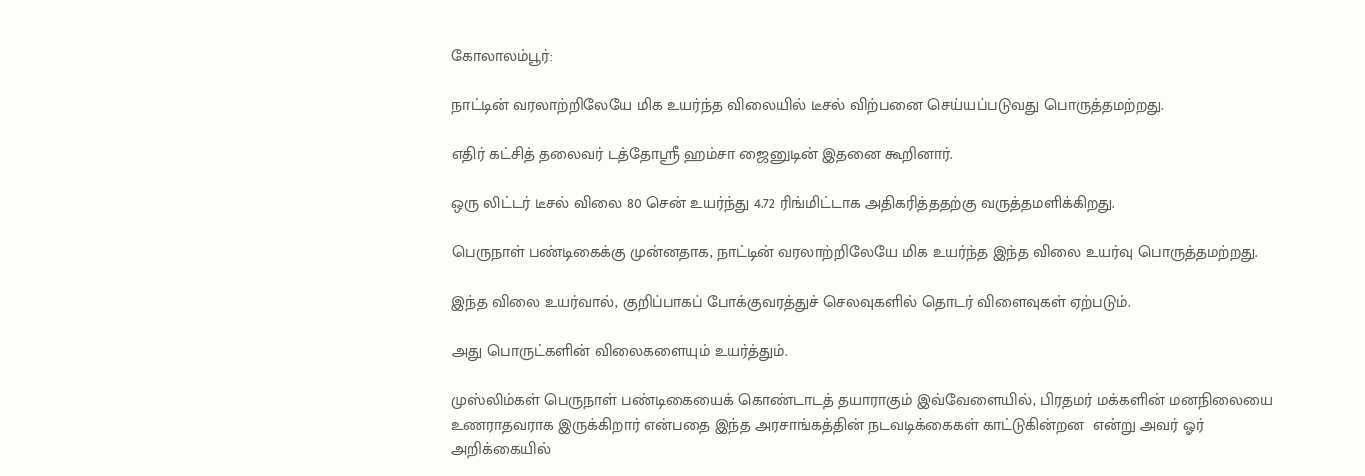கோலாலம்பூர்:

நாட்டின் வரலாற்றிலேயே மிக உயர்ந்த விலையில் டீசல் விற்பனை செய்யப்படுவது பொருத்தமற்றது.

எதிர் கட்சித் தலைவர் டத்தோஸ்ரீ ஹம்சா ஜைனுடின் இதனை கூறினார்.

ஒரு லிட்டர் டீசல் விலை 80 சென் உயர்ந்து 4.72 ரிங்மிட்டாக அதிகரித்ததற்கு வருத்தமளிக்கிறது.

பெருநாள் பண்டிகைக்கு முன்னதாக, நாட்டின் வரலாற்றிலேயே மிக உயர்ந்த இந்த விலை உயர்வு பொருத்தமற்றது.

இந்த விலை உயர்வால், குறிப்பாகப் போக்குவரத்துச் செலவுகளில் தொடர் விளைவுகள் ஏற்படும்.

அது பொருட்களின் விலைகளையும் உயர்த்தும்.

முஸ்லிம்கள் பெருநாள் பண்டிகையைக் கொண்டாடத் தயாராகும் இவ்வேளையில், பிரதமர் மக்களின் மனநிலையை உணராதவராக இருக்கிறார் என்பதை இந்த அரசாங்கத்தின் நடவடிக்கைகள் காட்டுகின்றன  என்று அவர் ஓர் அறிக்கையில்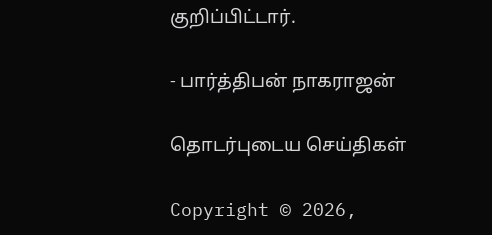குறிப்பிட்டார்.

- பார்த்திபன் நாகராஜன்

தொடர்புடைய செய்திகள்

Copyright © 2026,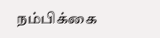நம்பிக்கை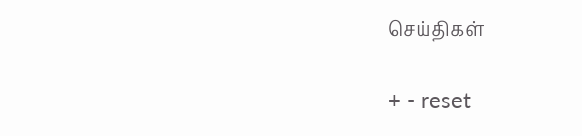செய்திகள்

+ - reset